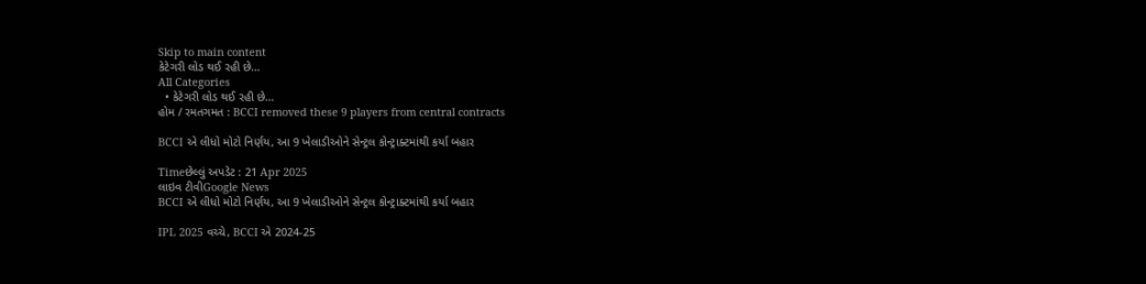Skip to main content
કેટેગરી લોડ થઈ રહી છે...
All Categories
  • કેટેગરી લોડ થઈ રહી છે...
હોમ / રમતગમત : BCCI removed these 9 players from central contracts

BCCI એ લીધો મોટો નિર્ણય, આ 9 ખેલાડીઓને સેન્ટ્રલ કોન્ટ્રાક્ટમાંથી કર્યા બહાર

Timeછેલ્લું અપડેટ : 21 Apr 2025
લાઇવ ટીવીGoogle News
BCCI એ લીધો મોટો નિર્ણય, આ 9 ખેલાડીઓને સેન્ટ્રલ કોન્ટ્રાક્ટમાંથી કર્યા બહાર

IPL 2025 વચ્ચે, BCCI એ 2024-25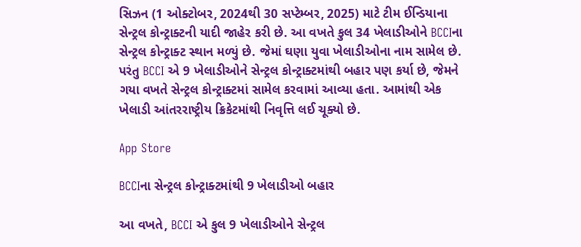સિઝન (1 ઓક્ટોબર, 2024થી 30 સપ્ટેમ્બર, 2025) માટે ટીમ ઈન્ડિયાના સેન્ટ્રલ કોન્ટ્રાક્ટની યાદી જાહેર કરી છે. આ વખતે કુલ 34 ખેલાડીઓને BCCIના સેન્ટ્રલ કોન્ટ્રાક્ટ સ્થાન મળ્યું છે. જેમાં ઘણા યુવા ખેલાડીઓના નામ સામેલ છે. પરંતુ BCCI એ 9 ખેલાડીઓને સેન્ટ્રલ કોન્ટ્રાક્ટમાંથી બહાર પણ કર્યા છે, જેમને ગયા વખતે સેન્ટ્રલ કોન્ટ્રાક્ટમાં સામેલ કરવામાં આવ્યા હતા. આમાંથી એક ખેલાડી આંતરરાષ્ટ્રીય ક્રિકેટમાંથી નિવૃત્તિ લઈ ચૂક્યો છે.

App Store

BCCIના સેન્ટ્રલ કોન્ટ્રાક્ટમાંથી 9 ખેલાડીઓ બહાર

આ વખતે, BCCI એ કુલ 9 ખેલાડીઓને સેન્ટ્રલ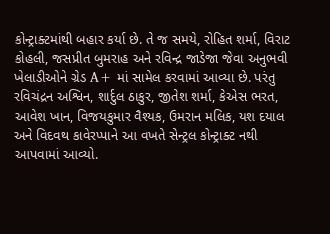કોન્ટ્રાક્ટમાંથી બહાર કર્યા છે. તે જ સમયે, રોહિત શર્મા, વિરાટ કોહલી, જસપ્રીત બુમરાહ અને રવિન્દ્ર જાડેજા જેવા અનુભવી ખેલાડીઓને ગ્રેડ A+ માં સામેલ કરવામાં આવ્યા છે. પરંતુ રવિચંદ્રન અશ્વિન, શાર્દુલ ઠાકુર, જીતેશ શર્મા, કેએસ ભરત, આવેશ ખાન, વિજયકુમાર વૈશ્યક, ઉમરાન મલિક, યશ દયાલ અને વિદવથ કાવેરપ્પાને આ વખતે સેન્ટ્રલ કોન્ટ્રાક્ટ નથી આપવામાં આવ્યો.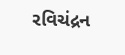રવિચંદ્રન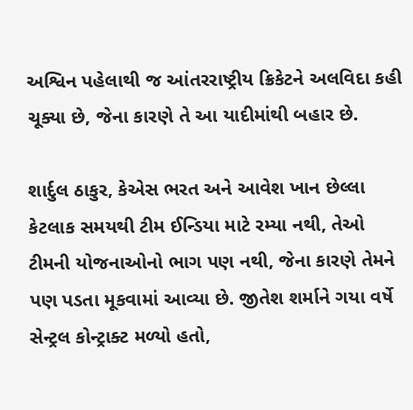અશ્વિન પહેલાથી જ આંતરરાષ્ટ્રીય ક્રિકેટને અલવિદા કહી ચૂક્યા છે, જેના કારણે તે આ યાદીમાંથી બહાર છે.

શાર્દુલ ઠાકુર, કેએસ ભરત અને આવેશ ખાન છેલ્લા કેટલાક સમયથી ટીમ ઈન્ડિયા માટે રમ્યા નથી, તેઓ ટીમની યોજનાઓનો ભાગ પણ નથી, જેના કારણે તેમને પણ પડતા મૂકવામાં આવ્યા છે. જીતેશ શર્માને ગયા વર્ષે સેન્ટ્રલ કોન્ટ્રાક્ટ મળ્યો હતો,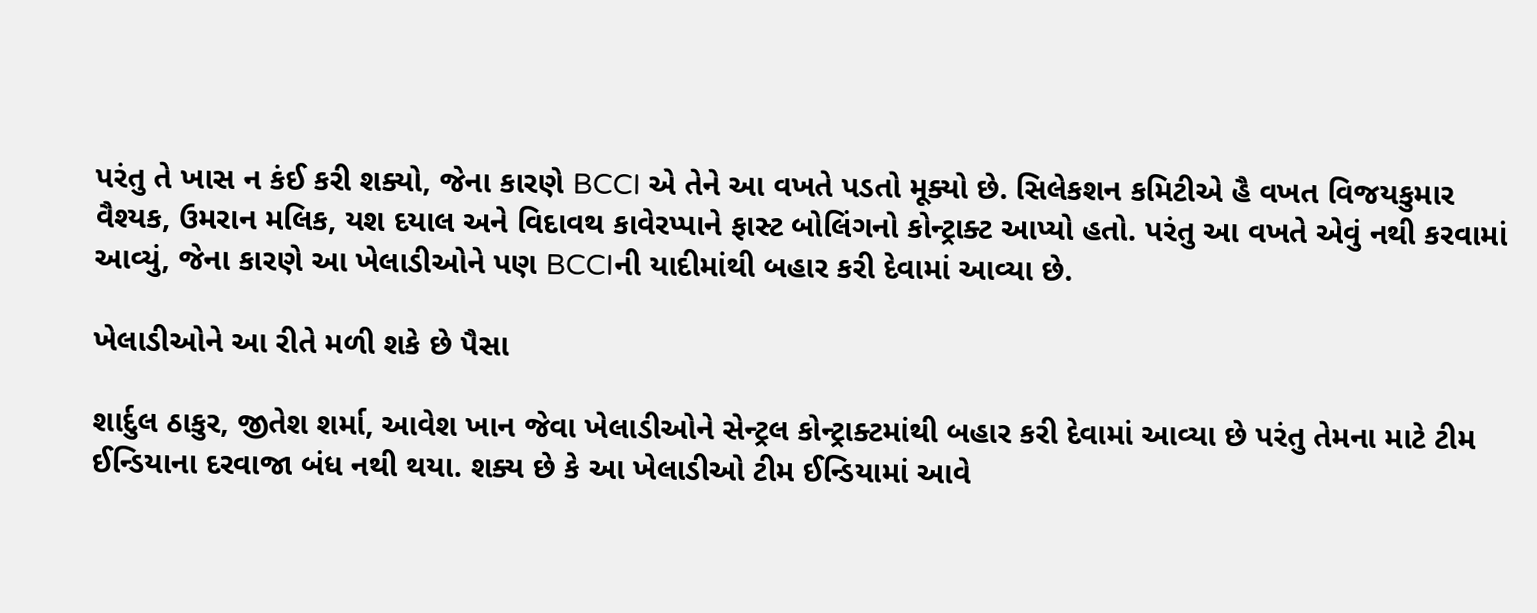પરંતુ તે ખાસ ન કંઈ કરી શક્યો, જેના કારણે BCCI એ તેને આ વખતે પડતો મૂક્યો છે. સિલેકશન કમિટીએ હૈ વખત વિજયકુમાર વૈશ્યક, ઉમરાન મલિક, યશ દયાલ અને વિદાવથ કાવેરપ્પાને ફાસ્ટ બોલિંગનો કોન્ટ્રાક્ટ આપ્યો હતો. પરંતુ આ વખતે એવું નથી કરવામાં આવ્યું, જેના કારણે આ ખેલાડીઓને પણ BCCIની યાદીમાંથી બહાર કરી દેવામાં આવ્યા છે.

ખેલાડીઓને આ રીતે મળી શકે છે પૈસા

શાર્દુલ ઠાકુર, જીતેશ શર્મા, આવેશ ખાન જેવા ખેલાડીઓને સેન્ટ્રલ કોન્ટ્રાક્ટમાંથી બહાર કરી દેવામાં આવ્યા છે પરંતુ તેમના માટે ટીમ ઈન્ડિયાના દરવાજા બંધ નથી થયા. શક્ય છે કે આ ખેલાડીઓ ટીમ ઈન્ડિયામાં આવે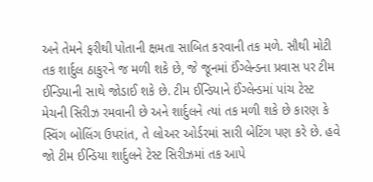અને તેમને ફરીથી પોતાની ક્ષમતા સાબિત કરવાની તક મળે. સૌથી મોટી તક શાર્દુલ ઠાકુરને જ મળી શકે છે, જે જૂનમાં ઈંગ્લેન્ડના પ્રવાસ પર ટીમ ઈન્ડિયાની સાથે જોડાઈ શકે છે. ટીમ ઈન્ડિયાને ઈંગ્લેન્ડમાં પાંચ ટેસ્ટ મેચની સિરીઝ રમવાની છે અને શાર્દુલને ત્યાં તક મળી શકે છે કારણ કે સ્વિંગ બોલિંગ ઉપરાંત, તે લોઅર ઓર્ડરમાં સારી બેટિંગ પણ કરે છે. હવે જો ટીમ ઈન્ડિયા શાર્દુલને ટેસ્ટ સિરીઝમાં તક આપે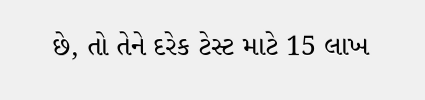છે, તો તેને દરેક ટેસ્ટ માટે 15 લાખ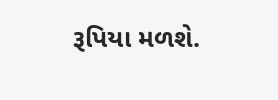રૂપિયા મળશે.